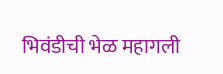भिवंडीची भेळ महागली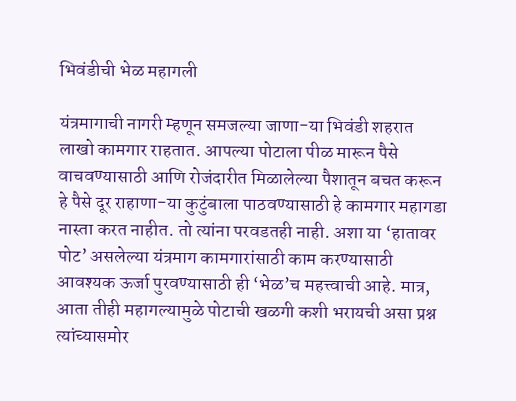भिवंडीची भेळ महागली

यंत्रमागाची नागरी म्हणून समजल्या जाणा-या भिवंडी शहरात लाखो कामगार राहतात. आपल्या पोटाला पीळ मारून पैसे वाचवण्यासाठी आणि रोजंदारीत मिळालेल्या पैशातून बचत करून हे पैसे दूर राहाणा-या कुटुंबाला पाठवण्यासाठी हे कामगार महागडा नास्ता करत नाहीत. तो त्यांना परवडतही नाही. अशा या ‘हातावर पोट’ असलेल्या यंत्रमाग कामगारांसाठी काम करण्यासाठी आवश्यक ऊर्जा पुरवण्यासाठी ही ‘भेळ’च महत्त्वाची आहे. मात्र, आता तीही महागल्यामुळे पोटाची खळगी कशी भरायची असा प्रश्न त्यांच्यासमोर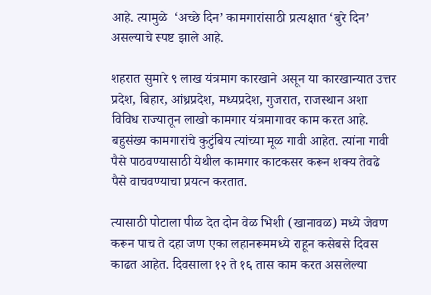आहे. त्यामुळे  ‘अच्छे दिन’ कामगारांसाठी प्रत्यक्षात ‘बुरे दिन’ असल्याचे स्पष्ट झाले आहे.

शहरात सुमारे ९ लाख यंत्रमाग कारखाने असून या कारखान्यात उत्तर प्रदेश, बिहार, आंध्रप्रदेश, मध्यप्रदेश, गुजरात, राजस्थान अशा विविध राज्यातून लाखो कामगार यंत्रमागावर काम करत आहे. बहुसंख्य कामगारांचे कुटुंबिय त्यांच्या मूळ गावी आहेत. त्यांना गावी पैसे पाठवण्यासाठी येथील कामगार काटकसर करून शक्य तेवढे पैसे वाचवण्याचा प्रयत्न करतात.

त्यासाठी पोटाला पीळ देत दोन वेळ भिशी (खानावळ) मध्ये जेवण करून पाच ते दहा जण एका लहानरूममध्ये राहून कसेबसे दिवस काढत आहेत. दिवसाला १२ ते १६ तास काम करत असलेल्या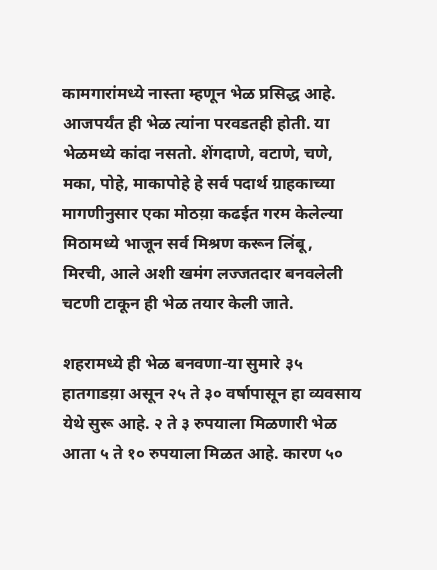कामगारांमध्ये नास्ता म्हणून भेळ प्रसिद्ध आहे. आजपर्यंत ही भेळ त्यांना परवडतही होती. या भेळमध्ये कांदा नसतो. शेंगदाणे, वटाणे, चणे, मका, पोहे, माकापोहे हे सर्व पदार्थ ग्राहकाच्या मागणीनुसार एका मोठय़ा कढईत गरम केलेल्या मिठामध्ये भाजून सर्व मिश्रण करून लिंबू,  मिरची, आले अशी खमंग लज्जतदार बनवलेली चटणी टाकून ही भेळ तयार केली जाते.

शहरामध्ये ही भेळ बनवणा-या सुमारे ३५ हातगाडय़ा असून २५ ते ३० वर्षापासून हा व्यवसाय येथे सुरू आहे. २ ते ३ रुपयाला मिळणारी भेळ आता ५ ते १० रुपयाला मिळत आहे. कारण ५०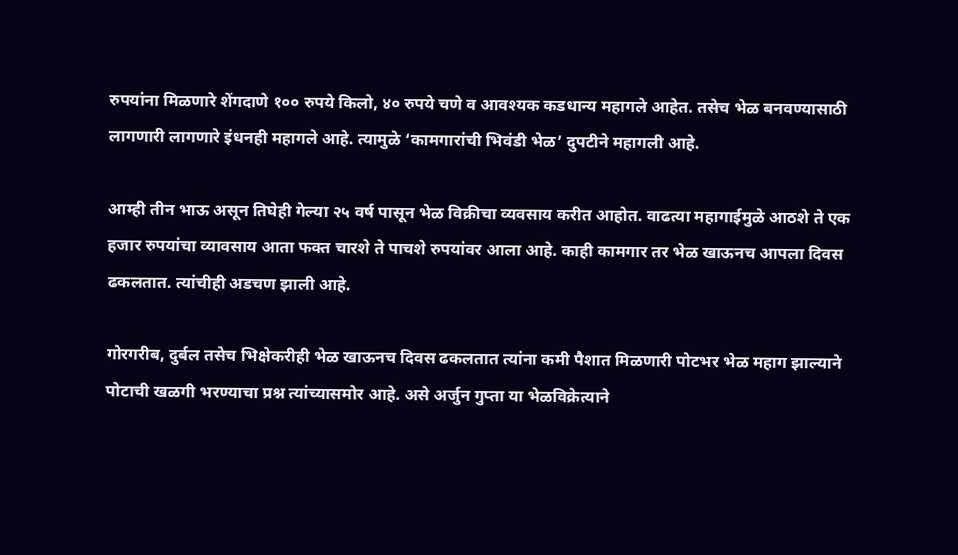रुपयांना मिळणारे शेंगदाणे १०० रुपये किलो, ४० रुपये चणे व आवश्यक कडधान्य महागले आहेत. तसेच भेळ बनवण्यासाठी लागणारी लागणारे इंधनही महागले आहे. त्यामुळे ‘कामगारांची भिवंडी भेळ’ दुपटीने महागली आहे.

आम्ही तीन भाऊ असून तिघेही गेल्या २५ वर्ष पासून भेळ विक्रीचा व्यवसाय करीत आहोत. वाढत्या महागाईमुळे आठशे ते एक हजार रुपयांचा व्यावसाय आता फक्त चारशे ते पाचशे रुपयांवर आला आहे. काही कामगार तर भेळ खाऊनच आपला दिवस ढकलतात. त्यांचीही अडचण झाली आहे.

गोरगरीब, दुर्बल तसेच भिक्षेकरीही भेळ खाऊनच दिवस ढकलतात त्यांना कमी पैशात मिळणारी पोटभर भेळ महाग झाल्याने पोटाची खळगी भरण्याचा प्रश्न त्यांच्यासमोर आहे. असे अर्जुन गुप्ता या भेळविक्रेत्याने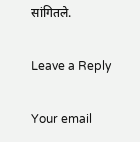सांगितले.

Leave a Reply

Your email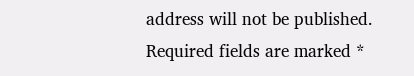address will not be published. Required fields are marked *